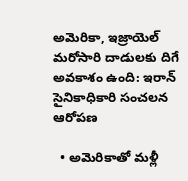అమెరికా, ఇజ్రాయెల్ మరోసారి దాడులకు దిగే అవకాశం ఉంది: ఇరాన్ సైనికాధికారి సంచలన ఆరోపణ

  • అమెరికాతో మళ్లీ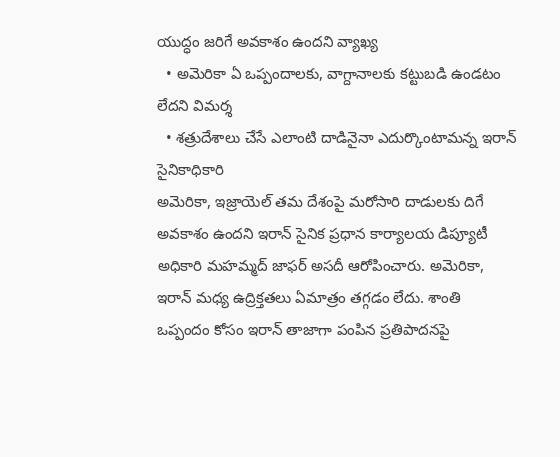యుద్ధం జరిగే అవకాశం ఉందని వ్యాఖ్య
  • అమెరికా ఏ ఒప్పందాలకు, వాగ్దానాలకు కట్టుబడి ఉండటం లేదని విమర్శ
  • శత్రుదేశాలు చేసే ఎలాంటి దాడినైనా ఎదుర్కొంటామన్న ఇరాన్ సైనికాధికారి
అమెరికా, ఇజ్రాయెల్ తమ దేశంపై మరోసారి దాడులకు దిగే అవకాశం ఉందని ఇరాన్ సైనిక ప్రధాన కార్యాలయ డిప్యూటీ అధికారి మహమ్మద్ జాఫర్ అసదీ ఆరోపించారు. అమెరికా, ఇరాన్ మధ్య ఉద్రిక్తతలు ఏమాత్రం తగ్గడం లేదు. శాంతి ఒప్పందం కోసం ఇరాన్ తాజాగా పంపిన ప్రతిపాదనపై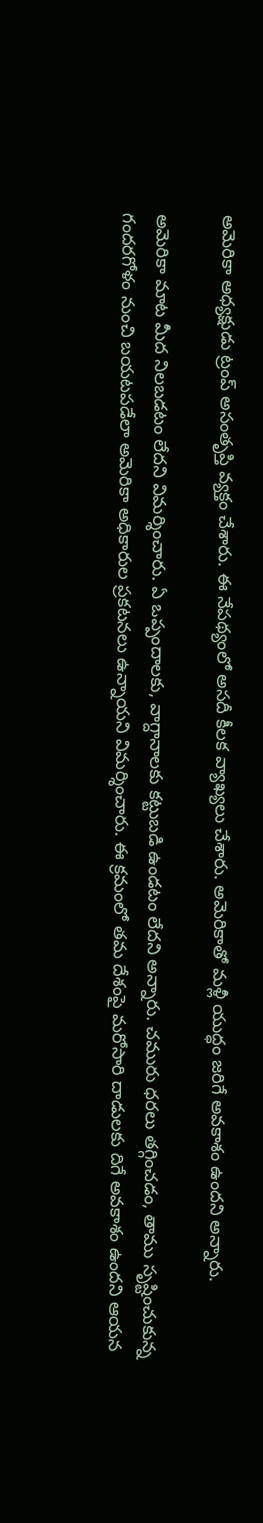అమెరికా అధ్యక్షుడు ట్రంప్ అసంతృప్తి వ్యక్తం చేశారు. ఈ నేపథ్యంలో అసదీ కీలక వ్యాఖ్యలు చేశారు. అమెరికాతో మళ్లీ యుద్ధం జరిగే అవకాశం ఉందని అన్నారు.

అమెరికా మాట మీద నిలబడటం లేదని విమర్శించారు. ఏ ఒప్పందాలకు, వాగ్దానాలకు కట్టుబడి ఉండటం లేదని అన్నారు. చమురు ధరలు తగ్గించడం, తాము సృష్టించుకున్న గందరగోళం నుంచి బయటపడేలా అమెరికా అధికారుల ప్రకటనలు ఉన్నాయని విమర్శించారు. ఈ క్రమంలో తమ దేశంపై మరోసారి దాడులకు దిగే అవకాశం ఉందని ఆయన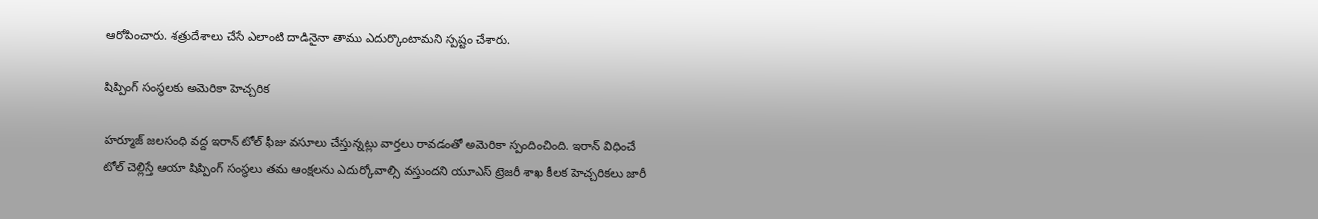ఆరోపించారు. శత్రుదేశాలు చేసే ఎలాంటి దాడినైనా తాము ఎదుర్కొంటామని స్పష్టం చేశారు.

షిప్పింగ్ సంస్థలకు అమెరికా హెచ్చరిక

హర్మూజ్ జలసంధి వద్ద ఇరాన్ టోల్ ఫీజు వసూలు చేస్తున్నట్లు వార్తలు రావడంతో అమెరికా స్పందించింది. ఇరాన్ విధించే టోల్ చెల్లిస్తే ఆయా షిప్పింగ్ సంస్థలు తమ ఆంక్షలను ఎదుర్కోవాల్సి వస్తుందని యూఎస్ ట్రెజరీ శాఖ కీలక హెచ్చరికలు జారీ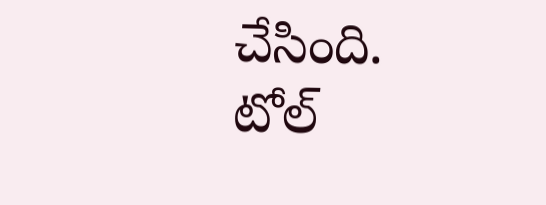చేసింది. టోల్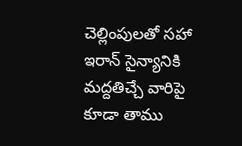చెల్లింపులతో సహా ఇరాన్ సైన్యానికి మద్దతిచ్చే వారిపై కూడా తాము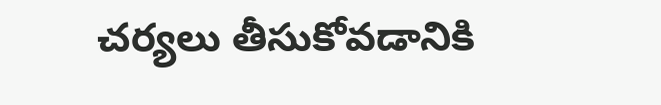చర్యలు తీసుకోవడానికి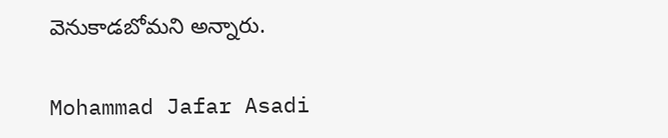వెనుకాడబోమని అన్నారు.

Mohammad Jafar Asadi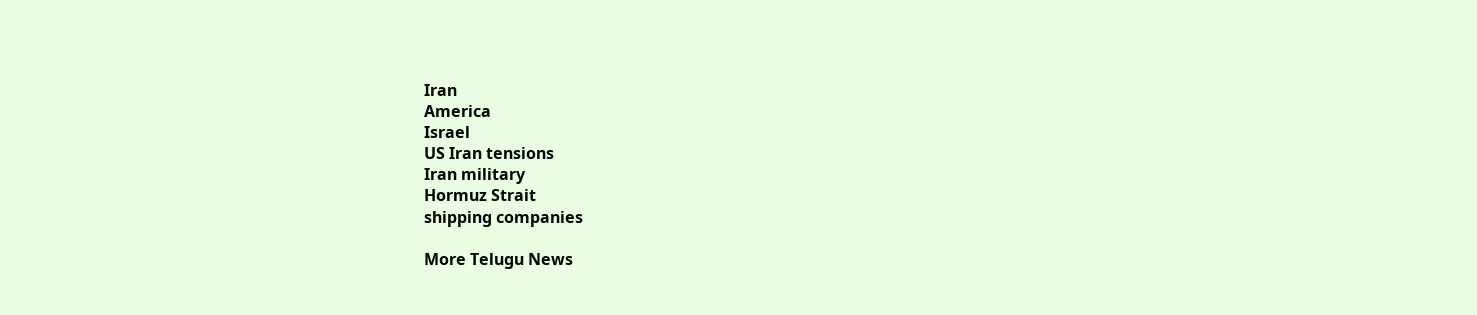Iran
America
Israel
US Iran tensions
Iran military
Hormuz Strait
shipping companies

More Telugu News